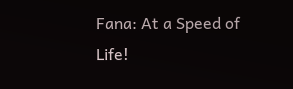Fana: At a Speed of Life!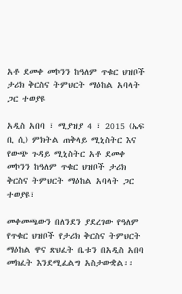አቶ ደመቀ መኮንን ከዓለም ጥቁር ህዝቦች ታሪክ ቅርስና ትምህርት ማዕከል አባላት ጋር ተወያዩ

አዲስ አበባ ፣ ሚያዝያ 4 ፣ 2015 (ኤፍ ቢ ሲ) ምክትል ጠቅላይ ሚኒስትር እና የውጭ ጉዳይ ሚኒስትር አቶ ደመቀ መኮንን ከዓለም ጥቁር ህዝቦች ታሪክ ቅርስና ትምህርት ማዕከል አባላት ጋር ተወያዩ፣

መቀመጫውን በለንደን ያደረገው የዓለም የጥቁር ህዝቦች የታሪክ ቅርስና ትምህርት ማዕከል ዋና ጽህፈት ቤቱን በአዲስ አበባ መክፈት እንደሚፈልግ አስታውቋል፡፡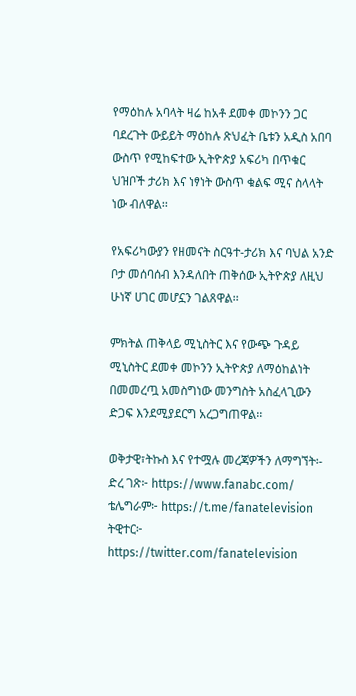የማዕከሉ አባላት ዛሬ ከአቶ ደመቀ መኮንን ጋር ባደረጉት ውይይት ማዕከሉ ጽህፈት ቤቱን አዲስ አበባ ውስጥ የሚከፍተው ኢትዮጵያ አፍሪካ በጥቁር ህዝቦች ታሪክ እና ነፃነት ውስጥ ቁልፍ ሚና ስላላት ነው ብለዋል፡፡

የአፍሪካውያን የዘመናት ስርዓተ-ታሪክ እና ባህል አንድ ቦታ መሰባሰብ እንዳለበት ጠቅሰው ኢትዮጵያ ለዚህ ሁነኛ ሀገር መሆኗን ገልጸዋል፡፡

ምክትል ጠቅላይ ሚኒስትር እና የውጭ ጉዳይ ሚኒስትር ደመቀ መኮንን ኢትዮጵያ ለማዕከልነት በመመረጧ አመስግነው መንግስት አስፈላጊውን ድጋፍ እንደሚያደርግ አረጋግጠዋል፡፡

ወቅታዊ፣ትኩስ እና የተሟሉ መረጃዎችን ለማግኘት፡-
ድረ ገጽ፦ https://www.fanabc.com/
ቴሌግራም፦ https://t.me/fanatelevision
ትዊተር፦ https://twitter.com/fanatelevision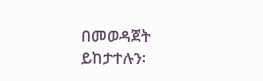በመወዳጀት ይከታተሉን፡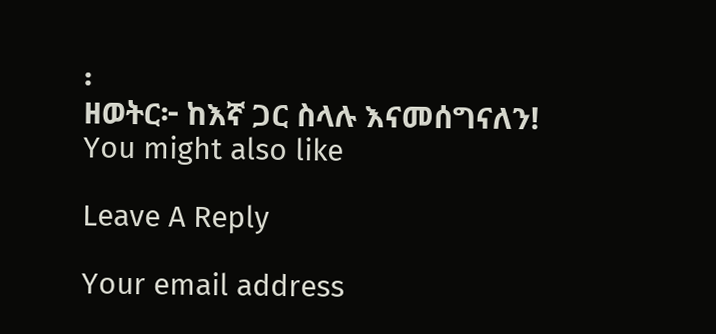፡
ዘወትር፦ ከእኛ ጋር ስላሉ እናመሰግናለን!
You might also like

Leave A Reply

Your email address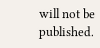will not be published.